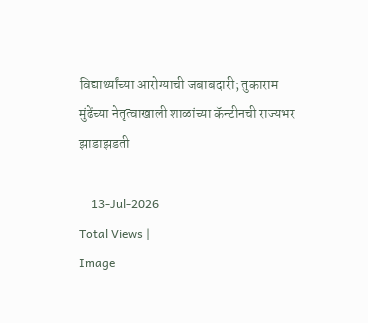विद्यार्थ्यांच्या आरोग्याची जबाबदारी; तुकाराम मुंढेंच्या नेतृत्वाखाली शाळांच्या कॅन्टीनची राज्यभर झाडाझडती

    13-Jul-2026
Total Views |
Image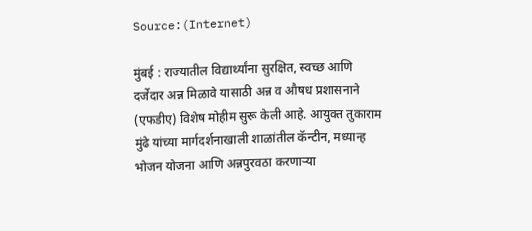Source:(Internet)

मुंबई : राज्यातील विद्यार्थ्यांना सुरक्षित, स्वच्छ आणि दर्जेदार अन्न मिळावे यासाठी अन्न व औषध प्रशासनाने (एफडीए) विशेष मोहीम सुरू केली आहे. आयुक्त तुकाराम मुंढे यांच्या मार्गदर्शनाखाली शाळांतील कॅन्टीन, मध्यान्ह भोजन योजना आणि अन्नपुरवठा करणाऱ्या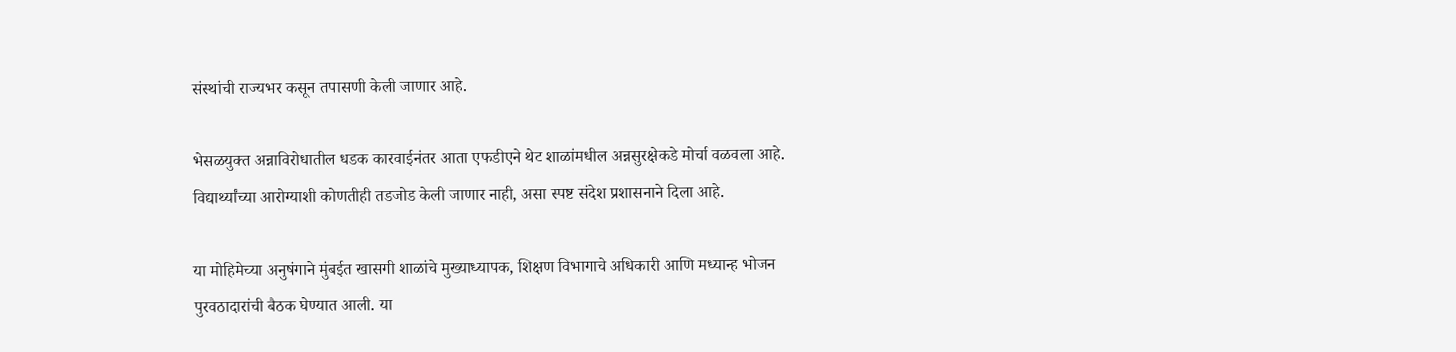संस्थांची राज्यभर कसून तपासणी केली जाणार आहे.

भेसळयुक्त अन्नाविरोधातील धडक कारवाईनंतर आता एफडीएने थेट शाळांमधील अन्नसुरक्षेकडे मोर्चा वळवला आहे. विद्यार्थ्यांच्या आरोग्याशी कोणतीही तडजोड केली जाणार नाही, असा स्पष्ट संदेश प्रशासनाने दिला आहे.

या मोहिमेच्या अनुषंगाने मुंबईत खासगी शाळांचे मुख्याध्यापक, शिक्षण विभागाचे अधिकारी आणि मध्यान्ह भोजन पुरवठादारांची बैठक घेण्यात आली. या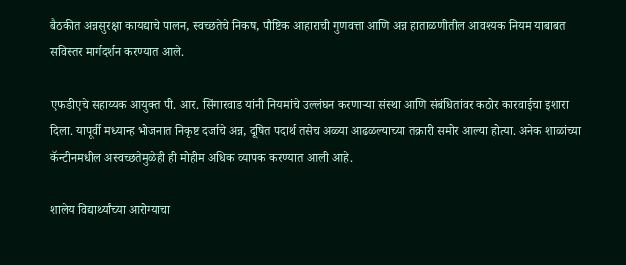बैठकीत अन्नसुरक्षा कायद्याचे पालन, स्वच्छतेचे निकष, पौष्टिक आहाराची गुणवत्ता आणि अन्न हाताळणीतील आवश्यक नियम याबाबत सविस्तर मार्गदर्शन करण्यात आले.

एफडीएचे सहाय्यक आयुक्त पी. आर. सिंगारवाड यांनी नियमांचे उल्लंघन करणाऱ्या संस्था आणि संबंधितांवर कठोर कारवाईचा इशारा दिला. यापूर्वी मध्यान्ह भोजनात निकृष्ट दर्जाचे अन्न, दूषित पदार्थ तसेच अळ्या आढळल्याच्या तक्रारी समोर आल्या होत्या. अनेक शाळांच्या कॅन्टीनमधील अस्वच्छतेमुळेही ही मोहीम अधिक व्यापक करण्यात आली आहे.

शालेय विद्यार्थ्यांच्या आरोग्याचा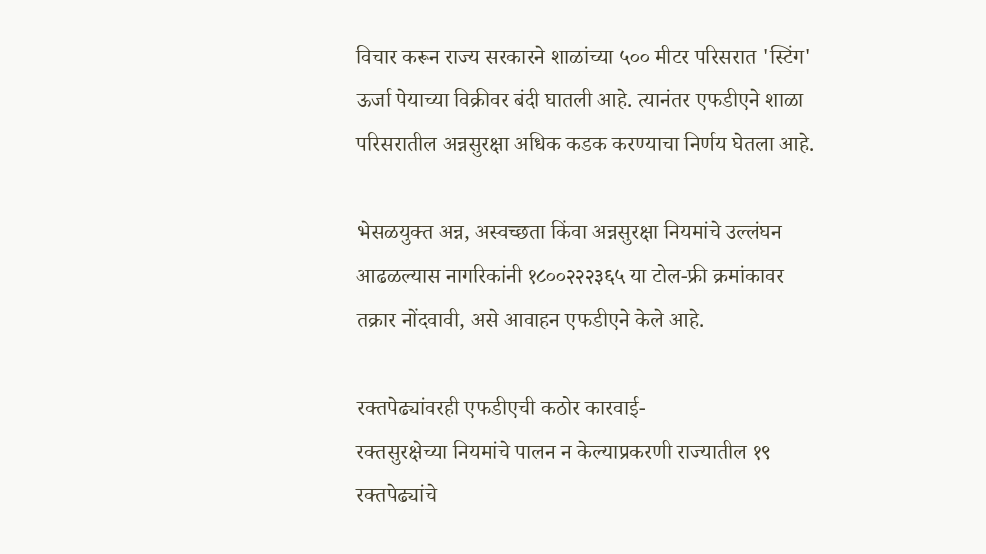विचार करून राज्य सरकारने शाळांच्या ५०० मीटर परिसरात 'स्टिंग' ऊर्जा पेयाच्या विक्रीवर बंदी घातली आहे. त्यानंतर एफडीएने शाळा परिसरातील अन्नसुरक्षा अधिक कडक करण्याचा निर्णय घेतला आहे.

भेसळयुक्त अन्न, अस्वच्छता किंवा अन्नसुरक्षा नियमांचे उल्लंघन आढळल्यास नागरिकांनी १८००२२२३६५ या टोल-फ्री क्रमांकावर तक्रार नोंदवावी, असे आवाहन एफडीएने केले आहे.

रक्तपेढ्यांवरही एफडीएची कठोर कारवाई-
रक्तसुरक्षेच्या नियमांचे पालन न केल्याप्रकरणी राज्यातील १९ रक्तपेढ्यांचे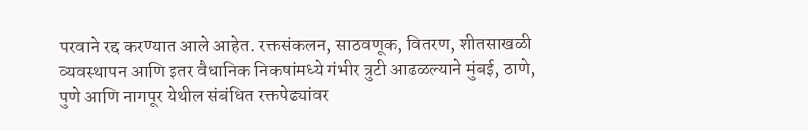परवाने रद्द करण्यात आले आहेत. रक्तसंकलन, साठवणूक, वितरण, शीतसाखळी व्यवस्थापन आणि इतर वैधानिक निकषांमध्ये गंभीर त्रुटी आढळल्याने मुंबई, ठाणे, पुणे आणि नागपूर येथील संबंधित रक्तपेढ्यांवर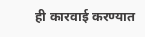ही कारवाई करण्यात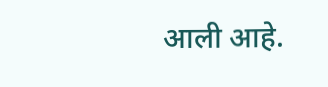आली आहे.